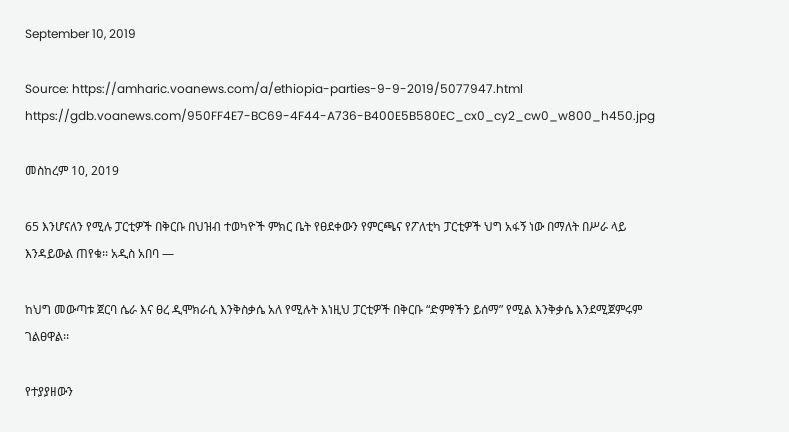September 10, 2019

Source: https://amharic.voanews.com/a/ethiopia-parties-9-9-2019/5077947.html
https://gdb.voanews.com/950FF4E7-BC69-4F44-A736-B400E5B580EC_cx0_cy2_cw0_w800_h450.jpg

መስከረም 10, 2019

65 እንሆናለን የሚሉ ፓርቲዎች በቅርቡ በህዝብ ተወካዮች ምክር ቤት የፀደቀውን የምርጫና የፖለቲካ ፓርቲዎች ህግ አፋኝ ነው በማለት በሥራ ላይ እንዳይውል ጠየቁ፡፡ አዲስ አበባ —

ከህግ መውጣቱ ጀርባ ሴራ እና ፀረ ዲሞክራሲ እንቅስቃሴ አለ የሚሉት እነዚህ ፓርቲዎች በቅርቡ “ድምፃችን ይሰማ” የሚል እንቅቃሴ እንደሚጀምሩም ገልፀዋል፡፡

የተያያዘውን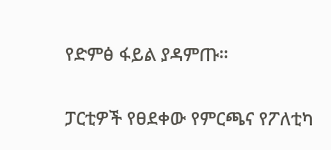የድምፅ ፋይል ያዳምጡ።

ፓርቲዎች የፀደቀው የምርጫና የፖለቲካ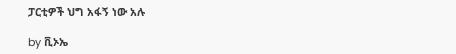ፓርቲዎች ህግ አፋኝ ነው አሉ

by ቪኦኤ